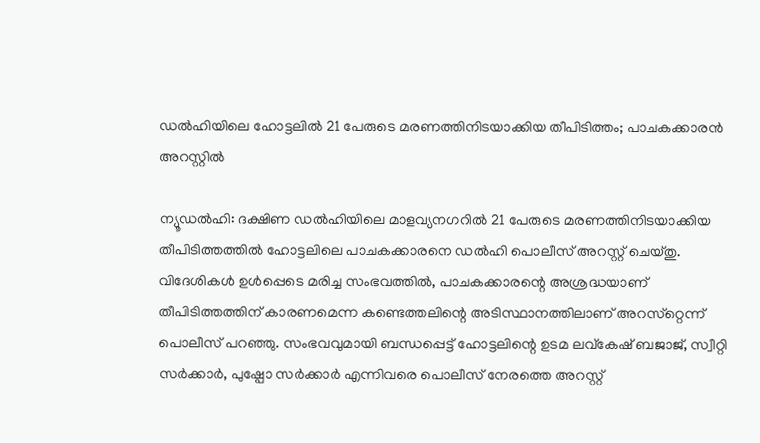ഡല്‍ഹിയിലെ ഹോട്ടലില്‍ 21 പേരുടെ മരണത്തിനിടയാക്കിയ തീപിടിത്തം; പാചകക്കാരന്‍ അറസ്റ്റില്‍

ന്യൂഡല്‍ഹി: ദക്ഷിണ ഡല്‍ഹിയിലെ മാളവ്യനഗറില്‍ 21 പേരുടെ മരണത്തിനിടയാക്കിയ തീപിടിത്തത്തില്‍ ഹോട്ടലിലെ പാചകക്കാരനെ ഡല്‍ഹി പൊലീസ് അറസ്റ്റ് ചെയ്തു. വിദേശികള്‍ ഉള്‍പ്പെടെ മരിച്ച സംഭവത്തില്‍, പാചകക്കാരന്റെ അശ്രദ്ധയാണ് തീപിടിത്തത്തിന് കാരണമെന്ന കണ്ടെത്തലിന്റെ അടിസ്ഥാനത്തിലാണ് അറസ്‌റ്റെന്ന് പൊലീസ് പറഞ്ഞു. സംഭവവുമായി ബന്ധപ്പെട്ട് ഹോട്ടലിന്റെ ഉടമ ലവ്കേഷ് ബജാജ്, സ്വീറ്റി സര്‍ക്കാര്‍, പുഷ്പോ സര്‍ക്കാര്‍ എന്നിവരെ പൊലീസ് നേരത്തെ അറസ്റ്റ്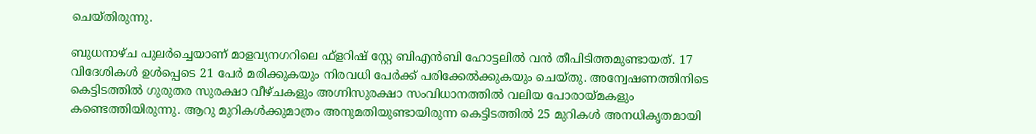ചെയ്തിരുന്നു.

ബുധനാഴ്ച പുലര്‍ച്ചെയാണ് മാളവ്യനഗറിലെ ഫ്ളറിഷ് സ്റ്റേ ബിഎന്‍ബി ഹോട്ടലില്‍ വന്‍ തീപിടിത്തമുണ്ടായത്. 17 വിദേശികള്‍ ഉള്‍പ്പെടെ 21 പേര്‍ മരിക്കുകയും നിരവധി പേര്‍ക്ക് പരിക്കേല്‍ക്കുകയും ചെയ്തു. അന്വേഷണത്തിനിടെ കെട്ടിടത്തില്‍ ഗുരുതര സുരക്ഷാ വീഴ്ചകളും അഗ്നിസുരക്ഷാ സംവിധാനത്തില്‍ വലിയ പോരായ്മകളും കണ്ടെത്തിയിരുന്നു. ആറു മുറികള്‍ക്കുമാത്രം അനുമതിയുണ്ടായിരുന്ന കെട്ടിടത്തില്‍ 25 മുറികള്‍ അനധികൃതമായി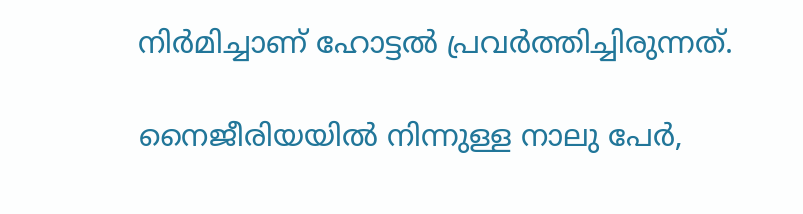നിര്‍മിച്ചാണ് ഹോട്ടല്‍ പ്രവര്‍ത്തിച്ചിരുന്നത്.

നൈജീരിയയില്‍ നിന്നുള്ള നാലു പേര്‍,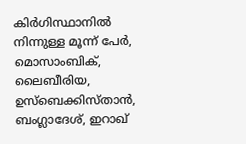കിര്‍ഗിസ്ഥാനില്‍ നിന്നുള്ള മൂന്ന് പേര്‍, മൊസാംബിക്, ലൈബീരിയ, ഉസ്ബെക്കിസ്താന്‍, ബംഗ്ലാദേശ്, ഇറാഖ്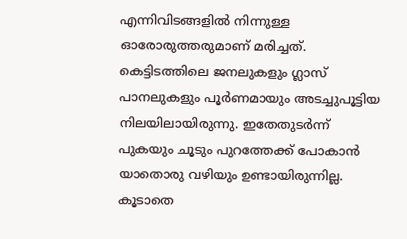എന്നിവിടങ്ങളില്‍ നിന്നുള്ള ഓരോരുത്തരുമാണ് മരിച്ചത്. കെട്ടിടത്തിലെ ജനലുകളും ഗ്ലാസ് പാനലുകളും പൂര്‍ണമായും അടച്ചുപൂട്ടിയ നിലയിലായിരുന്നു. ഇതേതുടര്‍ന്ന് പുകയും ചൂടും പുറത്തേക്ക് പോകാന്‍ യാതൊരു വഴിയും ഉണ്ടായിരുന്നില്ല. കൂടാതെ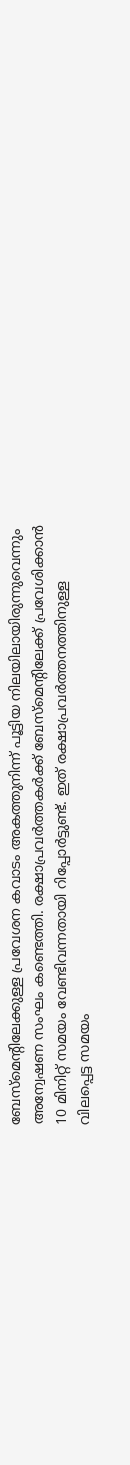ബേസ്മെന്റിലേക്കുള്ള പ്രവേശന കവാടം അകത്തുനിന്ന് പൂട്ടിയ നിലയിലായിരുന്നുവെന്നും അന്വേഷണ സംഘം കണ്ടെത്തി. രക്ഷാപ്രവര്‍ത്തകര്‍ക്ക് ബേസ്മെന്റിലേക്ക് പ്രവേശിക്കാന്‍ 10 മിനിറ്റ് സമയം വേണ്ടിവന്നതായി റിപ്പോര്‍ട്ടുണ്ട്. ഇത് രക്ഷാപ്രവര്‍ത്തനത്തിനുള്ള വിലപ്പെട്ട സമയം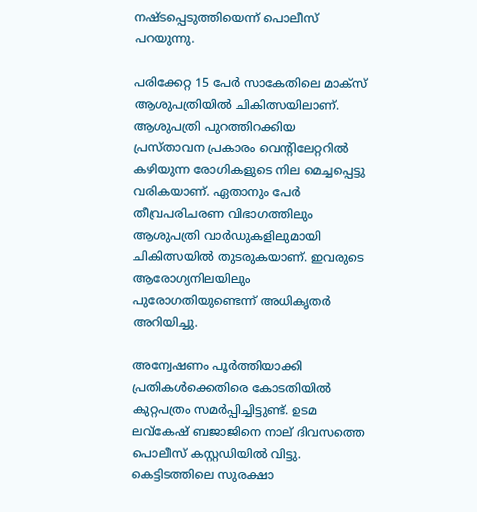നഷ്ടപ്പെടുത്തിയെന്ന് പൊലീസ് പറയുന്നു.

പരിക്കേറ്റ 15 പേര്‍ സാകേതിലെ മാക്‌സ് ആശുപത്രിയില്‍ ചികിത്സയിലാണ്. ആശുപത്രി പുറത്തിറക്കിയ പ്രസ്താവന പ്രകാരം വെന്റിലേറ്ററില്‍ കഴിയുന്ന രോഗികളുടെ നില മെച്ചപ്പെട്ടു വരികയാണ്. ഏതാനും പേര്‍ തീവ്രപരിചരണ വിഭാഗത്തിലും ആശുപത്രി വാര്‍ഡുകളിലുമായി ചികിത്സയില്‍ തുടരുകയാണ്. ഇവരുടെ ആരോഗ്യനിലയിലും പുരോഗതിയുണ്ടെന്ന് അധികൃതര്‍ അറിയിച്ചു.

അന്വേഷണം പൂര്‍ത്തിയാക്കി പ്രതികള്‍ക്കെതിരെ കോടതിയില്‍ കുറ്റപത്രം സമര്‍പ്പിച്ചിട്ടുണ്ട്. ഉടമ ലവ്കേഷ് ബജാജിനെ നാല് ദിവസത്തെ പൊലീസ് കസ്റ്റഡിയില്‍ വിട്ടു. കെട്ടിടത്തിലെ സുരക്ഷാ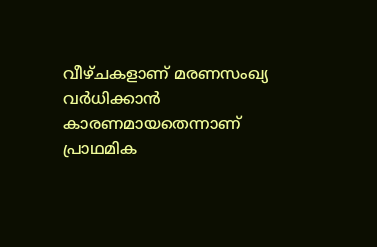വീഴ്ചകളാണ് മരണസംഖ്യ വര്‍ധിക്കാന്‍ കാരണമായതെന്നാണ് പ്രാഥമിക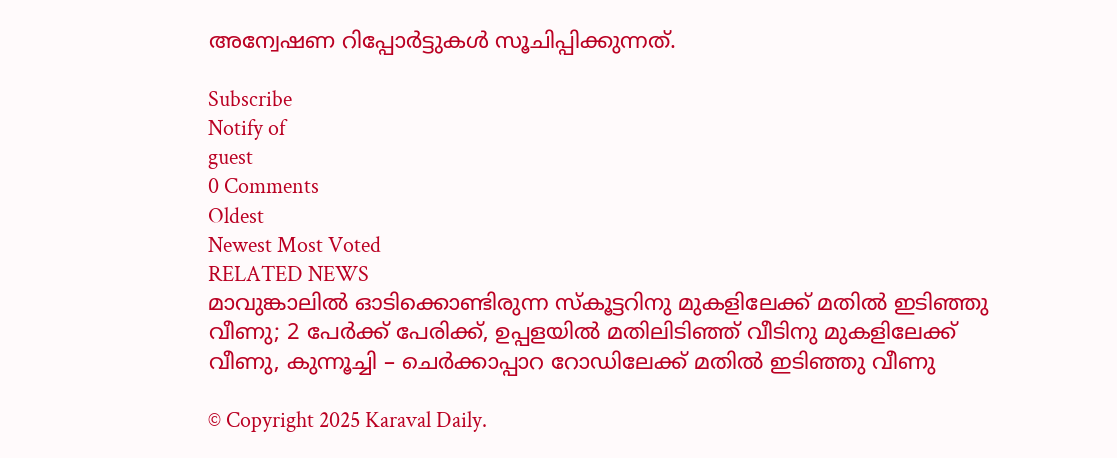അന്വേഷണ റിപ്പോര്‍ട്ടുകള്‍ സൂചിപ്പിക്കുന്നത്.

Subscribe
Notify of
guest
0 Comments
Oldest
Newest Most Voted
RELATED NEWS
മാവുങ്കാലിൽ ഓടിക്കൊണ്ടിരുന്ന സ്‌കൂട്ടറിനു മുകളിലേക്ക് മതിൽ ഇടിഞ്ഞു വീണു; 2 പേർക്ക് പേരിക്ക്, ഉപ്പളയിൽ മതിലിടിഞ്ഞ് വീടിനു മുകളിലേക്ക് വീണു, കുന്നൂച്ചി – ചെർക്കാപ്പാറ റോഡിലേക്ക് മതിൽ ഇടിഞ്ഞു വീണു

© Copyright 2025 Karaval Daily.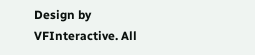Design by VFInteractive. All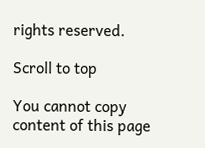rights reserved.

Scroll to top

You cannot copy content of this page